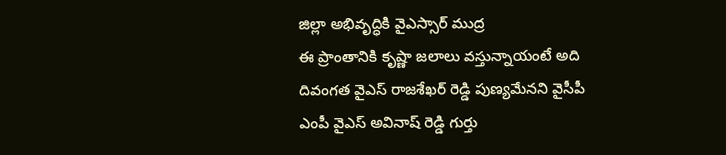జిల్లా అభివృద్ధికి వైఎస్సార్ ముద్ర
ఈ ప్రాంతానికి కృష్ణా జలాలు వస్తున్నాయంటే అది దివంగత వైఎస్ రాజశేఖర్ రెడ్డి పుణ్యమేనని వైసీపీ ఎంపీ వైఎస్ అవినాష్ రెడ్డి గుర్తు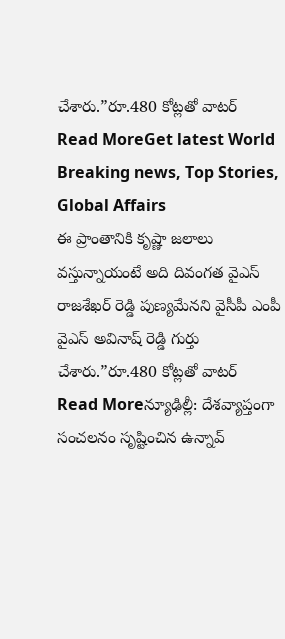చేశారు.”రూ.480 కోట్లతో వాటర్
Read MoreGet latest World Breaking news, Top Stories, Global Affairs
ఈ ప్రాంతానికి కృష్ణా జలాలు వస్తున్నాయంటే అది దివంగత వైఎస్ రాజశేఖర్ రెడ్డి పుణ్యమేనని వైసీపీ ఎంపీ వైఎస్ అవినాష్ రెడ్డి గుర్తు చేశారు.”రూ.480 కోట్లతో వాటర్
Read Moreన్యూఢిల్లీ: దేశవ్యాప్తంగా సంచలనం సృష్టించిన ఉన్నావ్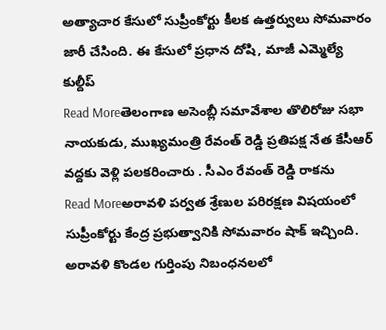అత్యాచార కేసులో సుప్రీంకోర్టు కీలక ఉత్తర్వులు సోమవారం జారీ చేసింది. ఈ కేసులో ప్రధాన దోషి, మాజీ ఎమ్మెల్యే కుల్దీప్
Read Moreతెలంగాణ అసెంబ్లీ సమావేశాల తొలిరోజు సభా నాయకుడు, ముఖ్యమంత్రి రేవంత్ రెడ్డి ప్రతిపక్ష నేత కేసీఆర్ వద్దకు వెళ్లి పలకరించారు . సీఎం రేవంత్ రెడ్డి రాకను
Read Moreఅరావళి పర్వత శ్రేణుల పరిరక్షణ విషయంలో సుప్రీంకోర్టు కేంద్ర ప్రభుత్వానికి సోమవారం షాక్ ఇచ్చింది. అరావళి కొండల గుర్తింపు నిబంధనలలో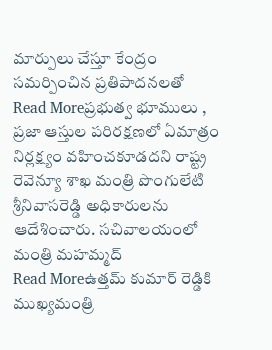మార్పులు చేస్తూ కేంద్రం సమర్పించిన ప్రతిపాదనలతో
Read Moreప్రభుత్వ భూములు , ప్రజా ఆస్తుల పరిరక్షణలో ఏమాత్రం నిర్లక్ష్యం వహించకూడదని రాష్ట్ర రెవెన్యూ శాఖ మంత్రి పొంగులేటి శ్రీనివాసరెడ్డి అధికారులను ఆదేశించారు. సచివాలయంలో మంత్రి మహమ్మద్
Read Moreఉత్తమ్ కుమార్ రెడ్డికి ముఖ్యమంత్రి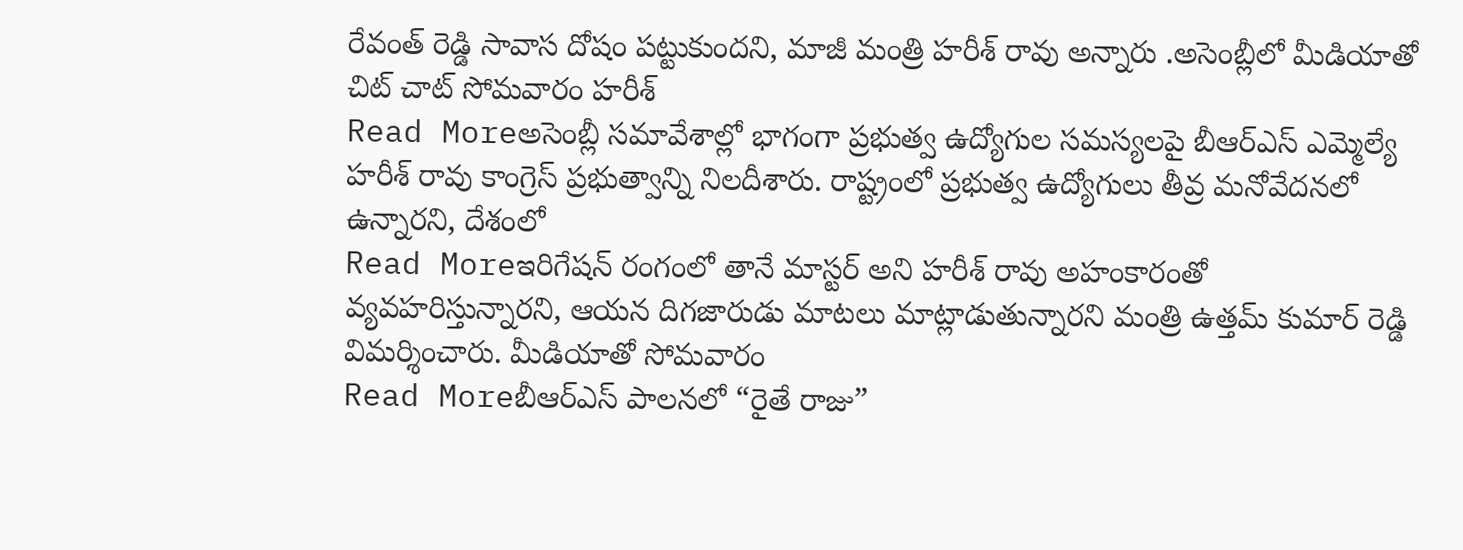రేవంత్ రెడ్డి సావాస దోషం పట్టుకుందని, మాజీ మంత్రి హరీశ్ రావు అన్నారు .అసెంబ్లీలో మీడియాతో చిట్ చాట్ సోమవారం హరీశ్
Read Moreఅసెంబ్లీ సమావేశాల్లో భాగంగా ప్రభుత్వ ఉద్యోగుల సమస్యలపై బీఆర్ఎస్ ఎమ్మెల్యే హరీశ్ రావు కాంగ్రెస్ ప్రభుత్వాన్ని నిలదీశారు. రాష్ట్రంలో ప్రభుత్వ ఉద్యోగులు తీవ్ర మనోవేదనలో ఉన్నారని, దేశంలో
Read Moreఇరిగేషన్ రంగంలో తానే మాస్టర్ అని హరీశ్ రావు అహంకారంతో వ్యవహరిస్తున్నారని, ఆయన దిగజారుడు మాటలు మాట్లాడుతున్నారని మంత్రి ఉత్తమ్ కుమార్ రెడ్డి విమర్శించారు. మీడియాతో సోమవారం
Read Moreబీఆర్ఎస్ పాలనలో “రైతే రాజు”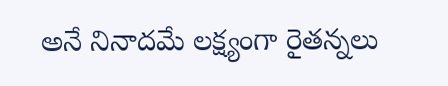అనే నినాదమే లక్ష్యంగా రైతన్నలు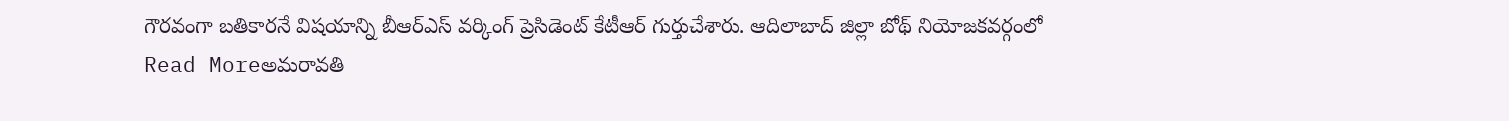గౌరవంగా బతికారనే విషయాన్ని బీఆర్ఎస్ వర్కింగ్ ప్రెసిడెంట్ కేటీఆర్ గుర్తుచేశారు. ఆదిలాబాద్ జిల్లా బోథ్ నియోజకవర్గంలో
Read Moreఅమరావతి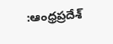:ఆంధ్రప్రదేశ్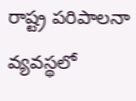రాష్ట్ర పరిపాలనా వ్యవస్థలో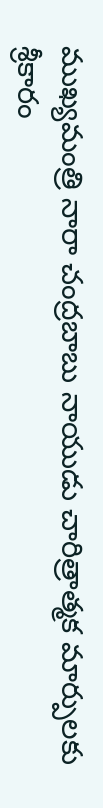ముఖ్యమంత్రి నారా చంద్రబాబు నాయుడు చారిత్రాత్మక మార్పులకు శ్రీకారం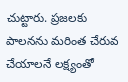చుట్టారు. ప్రజలకు పాలనను మరింత చేరువ చేయాలనే లక్ష్యంతో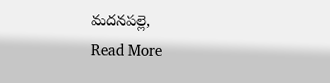మదనపల్లె,
Read More